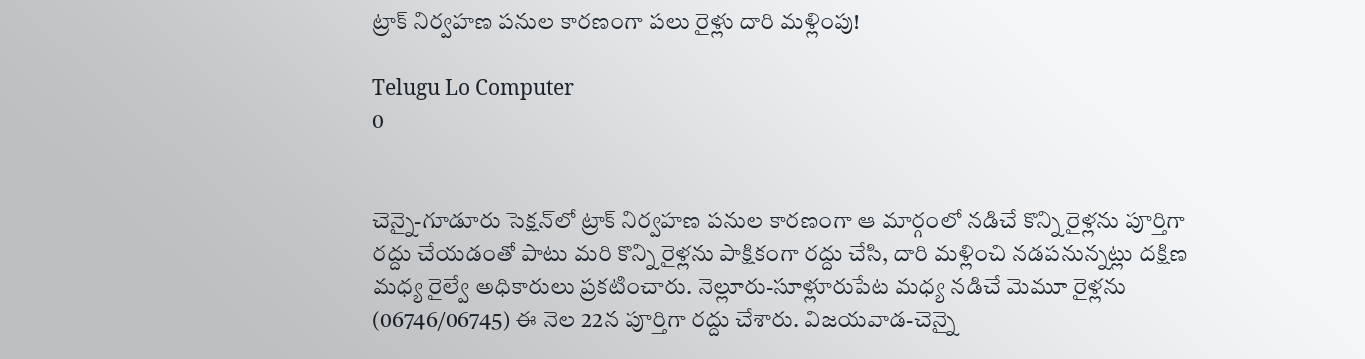ట్రాక్‌ నిర్వహణ పనుల కారణంగా పలు రైళ్లు దారి మళ్లింపు!

Telugu Lo Computer
0


చెన్నై-గూడూరు సెక్షన్‌లో ట్రాక్‌ నిర్వహణ పనుల కారణంగా ఆ మార్గంలో నడిచే కొన్ని రైళ్లను పూర్తిగా రద్దు చేయడంతో పాటు మరి కొన్ని రైళ్లను పాక్షికంగా రద్దు చేసి, దారి మళ్లించి నడపనున్నట్లు దక్షిణ మధ్య రైల్వే అధికారులు ప్రకటించారు. నెల్లూరు-సూళ్లూరుపేట మధ్య నడిచే మెమూ రైళ్లను (06746/06745) ఈ నెల 22న పూర్తిగా రద్దు చేశారు. విజయవాడ-చెన్నై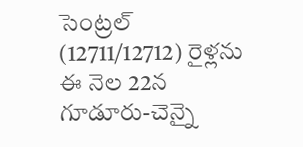సెంట్రల్‌ (12711/12712) రైళ్లను ఈ నెల 22న గూడూరు-చెన్నై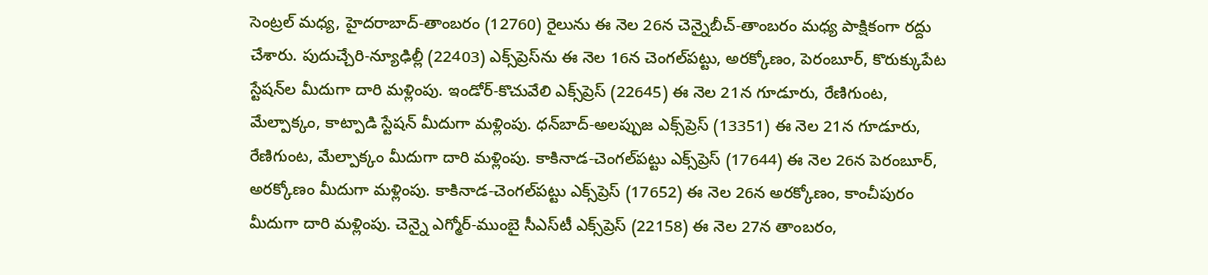సెంట్రల్‌ మధ్య, హైదరాబాద్‌-తాంబరం (12760) రైలును ఈ నెల 26న చెన్నైబీచ్‌-తాంబరం మధ్య పాక్షికంగా రద్దు చేశారు. పుదుచ్చేరి-న్యూఢిల్లీ (22403) ఎక్స్‌ప్రెస్‌ను ఈ నెల 16న చెంగల్‌పట్టు, అరక్కోణం, పెరంబూర్, కొరుక్కుపేట స్టేషన్‌ల మీదుగా దారి మళ్లింపు. ఇండోర్‌-కొచువేలి ఎక్స్‌ప్రెస్‌ (22645) ఈ నెల 21న గూడూరు, రేణిగుంట, మేల్పాక్కం, కాట్పాడి స్టేషన్‌ మీదుగా మళ్లింపు. ధన్‌బాద్‌-అలప్పుజ ఎక్స్‌ప్రెస్‌ (13351) ఈ నెల 21న గూడూరు, రేణిగుంట, మేల్పాక్కం మీదుగా దారి మళ్లింపు. కాకినాడ-చెంగల్‌పట్టు ఎక్స్‌ప్రెస్‌ (17644) ఈ నెల 26న పెరంబూర్, అరక్కోణం మీదుగా మళ్లింపు. కాకినాడ-చెంగల్‌పట్టు ఎక్స్‌ప్రెస్‌ (17652) ఈ నెల 26న అరక్కోణం, కాంచీపురం మీదుగా దారి మళ్లింపు. చెన్నై ఎగ్మోర్‌-ముంబై సీఎస్‌టీ ఎక్స్‌ప్రెస్‌ (22158) ఈ నెల 27న తాంబరం,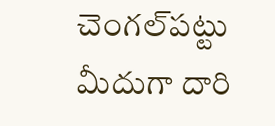చెంగల్‌పట్టు మీదుగా దారి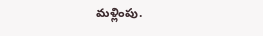మళ్లింపు.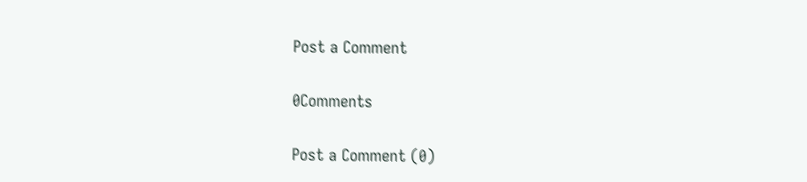Post a Comment

0Comments

Post a Comment (0)